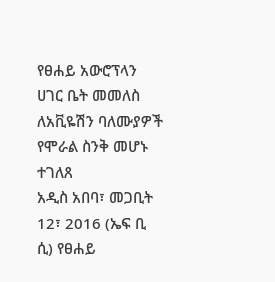የፀሐይ አውሮፕላን ሀገር ቤት መመለስ ለአቪዬሽን ባለሙያዎች የሞራል ስንቅ መሆኑ ተገለጸ
አዲስ አበባ፣ መጋቢት 12፣ 2016 (ኤፍ ቢ ሲ) የፀሐይ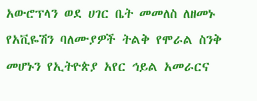አውሮፕላን ወደ ሀገር ቤት መመለስ ለዘመኑ የአቪዬሽን ባለሙያዎች ትልቅ የሞራል ስንቅ መሆኑን የኢትዮጵያ አየር ኅይል አመራርና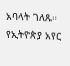አባላት ገለጹ።
የኢትዮጵያ አየር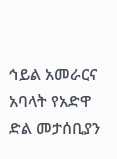ኅይል አመራርና አባላት የአድዋ ድል መታሰቢያን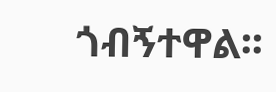ጎብኝተዋል፡፡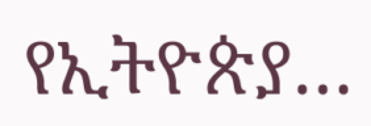የኢትዮጵያ…